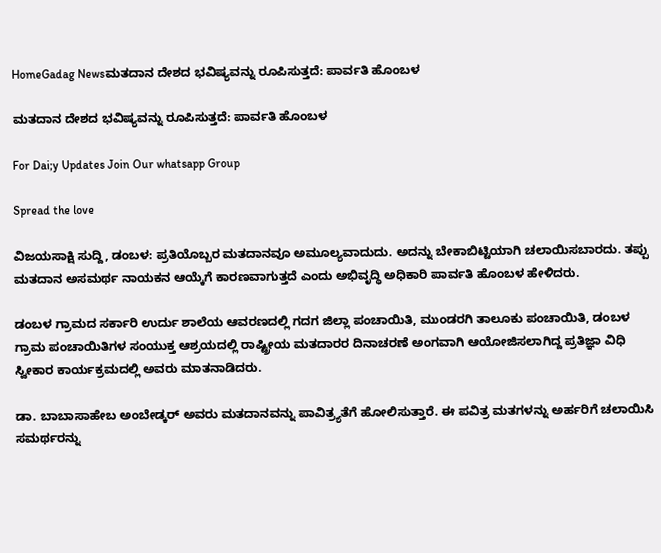HomeGadag Newsಮತದಾನ ದೇಶದ ಭವಿಷ್ಯವನ್ನು ರೂಪಿಸುತ್ತದೆ: ಪಾರ್ವತಿ ಹೊಂಬಳ

ಮತದಾನ ದೇಶದ ಭವಿಷ್ಯವನ್ನು ರೂಪಿಸುತ್ತದೆ: ಪಾರ್ವತಿ ಹೊಂಬಳ

For Dai;y Updates Join Our whatsapp Group

Spread the love

ವಿಜಯಸಾಕ್ಷಿ ಸುದ್ದಿ, ಡಂಬಳ: ಪ್ರತಿಯೊಬ್ಬರ ಮತದಾನವೂ ಅಮೂಲ್ಯವಾದುದು. ಅದನ್ನು ಬೇಕಾಬಿಟ್ಟಿಯಾಗಿ ಚಲಾಯಿಸಬಾರದು. ತಪ್ಪು ಮತದಾನ ಅಸಮರ್ಥ ನಾಯಕನ ಆಯ್ಕೆಗೆ ಕಾರಣವಾಗುತ್ತದೆ ಎಂದು ಅಭಿವೃದ್ಧಿ ಅಧಿಕಾರಿ ಪಾರ್ವತಿ ಹೊಂಬಳ ಹೇಳಿದರು.

ಡಂಬಳ ಗ್ರಾಮದ ಸರ್ಕಾರಿ ಉರ್ದು ಶಾಲೆಯ ಆವರಣದಲ್ಲಿ ಗದಗ ಜಿಲ್ಲಾ ಪಂಚಾಯಿತಿ, ಮುಂಡರಗಿ ತಾಲೂಕು ಪಂಚಾಯಿತಿ, ಡಂಬಳ ಗ್ರಾಮ ಪಂಚಾಯಿತಿಗಳ ಸಂಯುಕ್ತ ಆಶ್ರಯದಲ್ಲಿ ರಾಷ್ಟ್ರೀಯ ಮತದಾರರ ದಿನಾಚರಣೆ ಅಂಗವಾಗಿ ಆಯೋಜಿಸಲಾಗಿದ್ದ ಪ್ರತಿಜ್ಞಾ ವಿಧಿ ಸ್ವೀಕಾರ ಕಾರ್ಯಕ್ರಮದಲ್ಲಿ ಅವರು ಮಾತನಾಡಿದರು.

ಡಾ. ಬಾಬಾಸಾಹೇಬ ಅಂಬೇಡ್ಕರ್ ಅವರು ಮತದಾನವನ್ನು ಪಾವಿತ್ರ್ಯತೆಗೆ ಹೋಲಿಸುತ್ತಾರೆ. ಈ ಪವಿತ್ರ ಮತಗಳನ್ನು ಅರ್ಹರಿಗೆ ಚಲಾಯಿಸಿ ಸಮರ್ಥರನ್ನು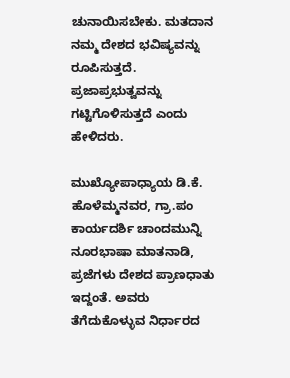ಚುನಾಯಿಸಬೇಕು. ಮತದಾನ ನಮ್ಮ ದೇಶದ ಭವಿಷ್ಯವನ್ನು ರೂಪಿಸುತ್ತದೆ. ಪ್ರಜಾಪ್ರಭುತ್ವವನ್ನು ಗಟ್ಟಿಗೊಳಿಸುತ್ತದೆ ಎಂದು ಹೇಳಿದರು.

ಮುಖ್ಯೋಪಾಧ್ಯಾಯ ಡಿ.ಕೆ. ಹೊಳೆಮ್ಮನವರ, ಗ್ರಾ.ಪಂ ಕಾರ್ಯದರ್ಶಿ ಚಾಂದಮುನ್ನಿ ನೂರಭಾಷಾ ಮಾತನಾಡಿ, ಪ್ರಜೆಗಳು ದೇಶದ ಪ್ರಾಣಧಾತು ಇದ್ದಂತೆ. ಅವರು ತೆಗೆದುಕೊಳ್ಳುವ ನಿರ್ಧಾರದ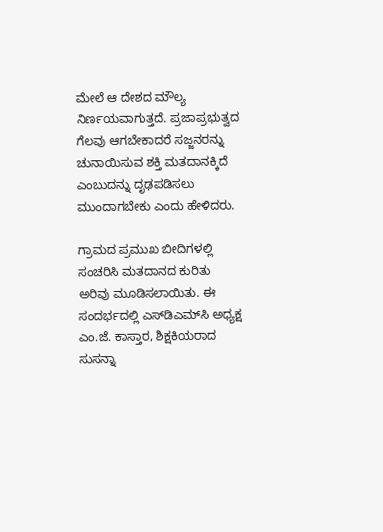ಮೇಲೆ ಆ ದೇಶದ ಮೌಲ್ಯ ನಿರ್ಣಯವಾಗುತ್ತದೆ. ಪ್ರಜಾಪ್ರಭುತ್ವದ ಗೆಲವು ಆಗಬೇಕಾದರೆ ಸಜ್ಜನರನ್ನು ಚುನಾಯಿಸುವ ಶಕ್ತಿ ಮತದಾನಕ್ಕಿದೆ ಎಂಬುದನ್ನು ದೃಢಪಡಿಸಲು ಮುಂದಾಗಬೇಕು ಎಂದು ಹೇಳಿದರು.

ಗ್ರಾಮದ ಪ್ರಮುಖ ಬೀದಿಗಳಲ್ಲಿ ಸಂಚರಿಸಿ ಮತದಾನದ ಕುರಿತು ಅರಿವು ಮೂಡಿಸಲಾಯಿತು. ಈ ಸಂದರ್ಭದಲ್ಲಿ ಎಸ್‌ಡಿಎಮ್‌ಸಿ ಅಧ್ಯಕ್ಷ ಎಂ.ಜೆ. ಕಾಸ್ತಾರ, ಶಿಕ್ಷಕಿಯರಾದ ಸುಸನ್ನಾ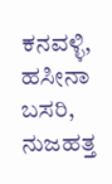ಕನವಳ್ಳಿ, ಹಸೀನಾ ಬಸರಿ, ನುಜಹತ್ತ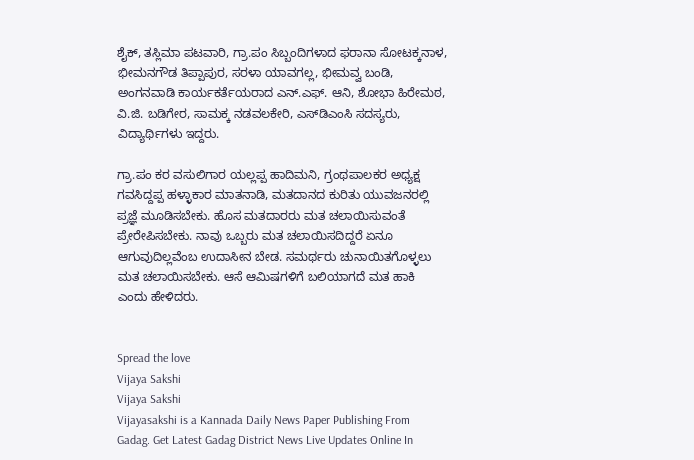ಶೈಕ್, ತಸ್ಲಿಮಾ ಪಟವಾರಿ, ಗ್ರಾ.ಪಂ ಸಿಬ್ಬಂದಿಗಳಾದ ಫರಾನಾ ಸೋಟಕ್ಕನಾಳ, ಭೀಮನಗೌಡ ತಿಪ್ಪಾಪುರ, ಸರಳಾ ಯಾವಗಲ್ಲ, ಭೀಮವ್ವ ಬಂಡಿ, ಅಂಗನವಾಡಿ ಕಾರ್ಯಕರ್ತೆಯರಾದ ಎನ್.ಎಫ್. ಆನಿ, ಶೋಭಾ ಹಿರೇಮಠ, ವಿ.ಜಿ. ಬಡಿಗೇರ, ಸಾಮಕ್ಕ ನಡವಲಕೇರಿ, ಎಸ್‌ಡಿಎಂಸಿ ಸದಸ್ಯರು, ವಿದ್ಯಾರ್ಥಿಗಳು ಇದ್ದರು.

ಗ್ರಾ.ಪಂ ಕರ ವಸುಲಿಗಾರ ಯಲ್ಲಪ್ಪ ಹಾದಿಮನಿ, ಗ್ರಂಥಪಾಲಕರ ಅಧ್ಯಕ್ಷ ಗವಸಿದ್ದಪ್ಪ ಹಳ್ಳಾಕಾರ ಮಾತನಾಡಿ, ಮತದಾನದ ಕುರಿತು ಯುವಜನರಲ್ಲಿ ಪ್ರಜ್ಞೆ ಮೂಡಿಸಬೇಕು. ಹೊಸ ಮತದಾರರು ಮತ ಚಲಾಯಿಸುವಂತೆ ಪ್ರೇರೇಪಿಸಬೇಕು. ನಾವು ಒಬ್ಬರು ಮತ ಚಲಾಯಿಸದಿದ್ದರೆ ಏನೂ ಆಗುವುದಿಲ್ಲವೆಂಬ ಉದಾಸೀನ ಬೇಡ. ಸಮರ್ಥರು ಚುನಾಯಿತಗೊಳ್ಳಲು ಮತ ಚಲಾಯಿಸಬೇಕು. ಆಸೆ ಆಮಿಷಗಳಿಗೆ ಬಲಿಯಾಗದೆ ಮತ ಹಾಕಿ ಎಂದು ಹೇಳಿದರು.


Spread the love
Vijaya Sakshi
Vijaya Sakshi
Vijayasakshi is a Kannada Daily News Paper Publishing From Gadag. Get Latest Gadag District News Live Updates Online In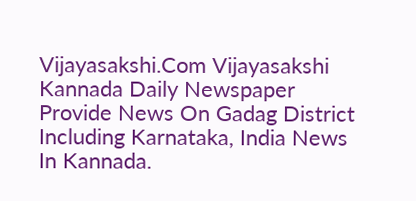Vijayasakshi.Com Vijayasakshi Kannada Daily Newspaper Provide News On Gadag District Including Karnataka, India News In Kannada.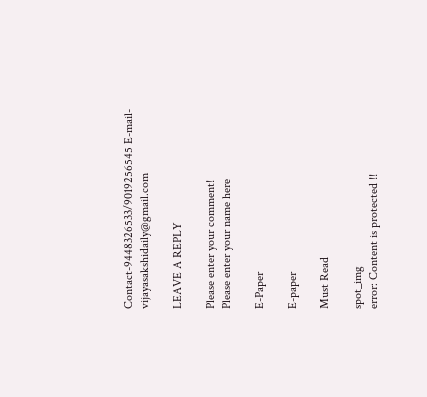Contact-9448326533/9019256545 E-mail-vijayasakshidaily@gmail.com

LEAVE A REPLY

Please enter your comment!
Please enter your name here

E-Paper

E-paper

Must Read

spot_img
error: Content is protected !!